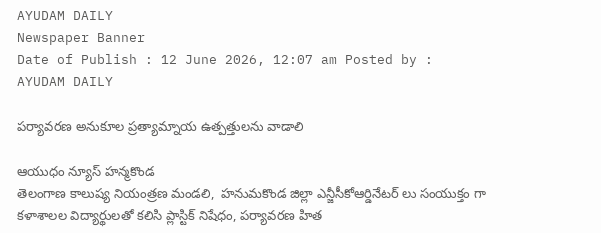AYUDAM DAILY
Newspaper Banner
Date of Publish : 12 June 2026, 12:07 am Posted by : AYUDAM DAILY

పర్యావరణ అనుకూల ప్రత్యామ్నాయ ఉత్పత్తులను వాడాలి

ఆయుధం న్యూస్ హన్మకొండ
తెలంగాణ కాలుష్య నియంత్రణ మండలి,  హనుమకొండ జిల్లా ఎన్జీసీకోఆర్డినేటర్ లు సంయుక్తం గా కళాశాలల విద్యార్థులతో కలిసి ప్లాస్టిక్ నిషేధం, పర్యావరణ హిత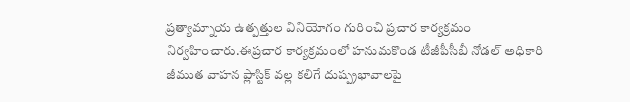ప్రత్యామ్నాయ ఉత్పత్తుల వినియోగం గురించి ప్రచార కార్యక్రమం నిర్వహించారు.ఈప్రచార కార్యక్రమంలో హనుమకొండ టీజీపీసీబీ నోడల్ అధికారి జీముత వాహన ప్లాస్టిక్ వల్ల కలిగే దుష్ప్రభావాలపై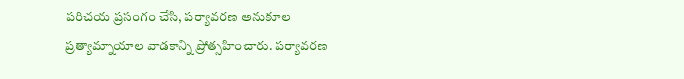పరిచయ ప్రసంగం చేసి, పర్యావరణ అనుకూల ప్రత్యామ్నాయాల వాడకాన్ని ప్రోత్సహించారు. పర్యావరణ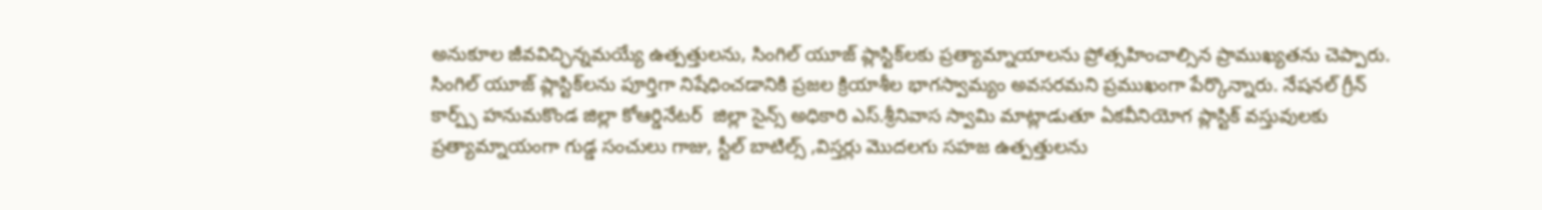అనుకూల జీవవిచ్ఛిన్నమయ్యే ఉత్పత్తులను, సింగిల్ యూజ్ ప్లాస్టిక్‌లకు ప్రత్యామ్నాయాలను ప్రోత్సహించాల్సిన ప్రాముఖ్యతను చెప్పారు. సింగిల్ యూజ్ ప్లాస్టిక్‌లను పూర్తిగా నిషేధించడానికి ప్రజల క్రియాశీల భాగస్వామ్యం అవసరమని ప్రముఖంగా పేర్కొన్నారు. నేషనల్ గ్రీన్ కార్ప్స్ హనుమకొండ జిల్లా కోఆర్డినేటర్  జిల్లా సైన్స్ అధికారి ఎస్.శ్రీనివాస స్వామి మాట్లాడుతూ ఏకవీనియోగ ప్లాస్టిక్ వస్తువులకు ప్రత్యామ్నాయంగా గుడ్డ సంచులు గాజు, స్టీల్ బాటిల్స్ ,విస్తర్లు మొదలగు సహజ ఉత్పత్తులను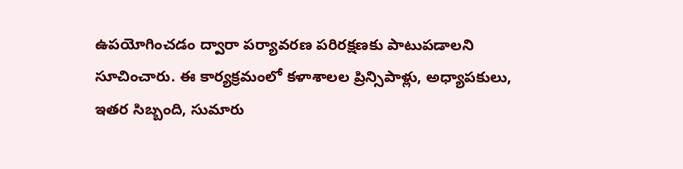ఉపయోగించడం ద్వారా పర్యావరణ పరిరక్షణకు పాటుపడాలని సూచించారు. ఈ కార్యక్రమంలో కళాశాలల ప్రిన్సిపాళ్లు, అధ్యాపకులు, ఇతర సిబ్బంది, సుమారు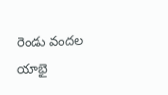రెండు వందల యాభై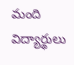మంది విద్యార్థులు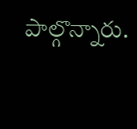పాల్గొన్నారు.